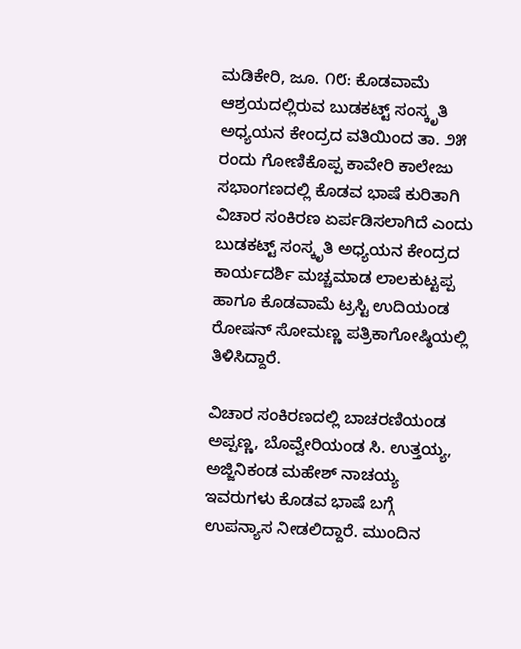ಮಡಿಕೇರಿ, ಜೂ. ೧೮: ಕೊಡವಾಮೆ ಆಶ್ರಯದಲ್ಲಿರುವ ಬುಡಕಟ್ಟ್ ಸಂಸ್ಕೃತಿ ಅಧ್ಯಯನ ಕೇಂದ್ರದ ವತಿಯಿಂದ ತಾ. ೨೫ ರಂದು ಗೋಣಿಕೊಪ್ಪ ಕಾವೇರಿ ಕಾಲೇಜು ಸಭಾಂಗಣದಲ್ಲಿ ಕೊಡವ ಭಾಷೆ ಕುರಿತಾಗಿ ವಿಚಾರ ಸಂಕಿರಣ ಏರ್ಪಡಿಸಲಾಗಿದೆ ಎಂದು ಬುಡಕಟ್ಟ್ ಸಂಸ್ಕೃತಿ ಅಧ್ಯಯನ ಕೇಂದ್ರದ ಕಾರ್ಯದರ್ಶಿ ಮಚ್ಚಮಾಡ ಲಾಲಕುಟ್ಟಪ್ಪ ಹಾಗೂ ಕೊಡವಾಮೆ ಟ್ರಸ್ಟಿ ಉದಿಯಂಡ ರೋಷನ್ ಸೋಮಣ್ಣ ಪತ್ರಿಕಾಗೋಷ್ಠಿಯಲ್ಲಿ ತಿಳಿಸಿದ್ದಾರೆ.

ವಿಚಾರ ಸಂಕಿರಣದಲ್ಲಿ ಬಾಚರಣಿಯಂಡ ಅಪ್ಪಣ್ಣ, ಬೊವ್ವೇರಿಯಂಡ ಸಿ. ಉತ್ತಯ್ಯ, ಅಜ್ಜಿನಿಕಂಡ ಮಹೇಶ್ ನಾಚಯ್ಯ ಇವರುಗಳು ಕೊಡವ ಭಾಷೆ ಬಗ್ಗೆ ಉಪನ್ಯಾಸ ನೀಡಲಿದ್ದಾರೆ. ಮುಂದಿನ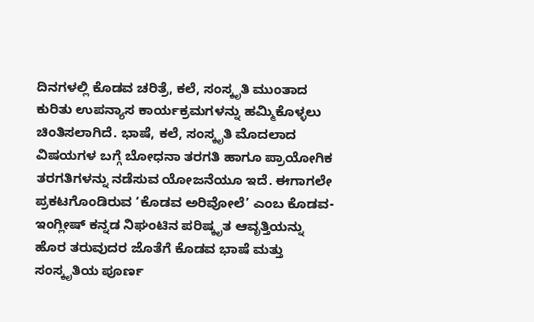ದಿನಗಳಲ್ಲಿ ಕೊಡವ ಚರಿತ್ರೆ, ಕಲೆ, ಸಂಸ್ಕೃತಿ ಮುಂತಾದ ಕುರಿತು ಉಪನ್ಯಾಸ ಕಾರ್ಯಕ್ರಮಗಳನ್ನು ಹಮ್ಮಿಕೊಳ್ಳಲು ಚಿಂತಿಸಲಾಗಿದೆ. ಭಾಷೆ, ಕಲೆ, ಸಂಸ್ಕೃತಿ ಮೊದಲಾದ ವಿಷಯಗಳ ಬಗ್ಗೆ ಬೋಧನಾ ತರಗತಿ ಹಾಗೂ ಪ್ರಾಯೋಗಿಕ ತರಗತಿಗಳನ್ನು ನಡೆಸುವ ಯೋಜನೆಯೂ ಇದೆ. ಈಗಾಗಲೇ ಪ್ರಕಟಗೊಂಡಿರುವ ‘ಕೊಡವ ಅರಿವೋಲೆ’ ಎಂಬ ಕೊಡವ-ಇಂಗ್ಲೀಷ್ ಕನ್ನಡ ನಿಘಂಟಿನ ಪರಿಷ್ಕೃತ ಆವೃತ್ತಿಯನ್ನು ಹೊರ ತರುವುದರ ಜೊತೆಗೆ ಕೊಡವ ಭಾಷೆ ಮತ್ತು ಸಂಸ್ಕೃತಿಯ ಪೂರ್ಣ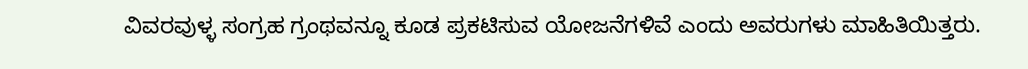ವಿವರವುಳ್ಳ ಸಂಗ್ರಹ ಗ್ರಂಥವನ್ನೂ ಕೂಡ ಪ್ರಕಟಿಸುವ ಯೋಜನೆಗಳಿವೆ ಎಂದು ಅವರುಗಳು ಮಾಹಿತಿಯಿತ್ತರು.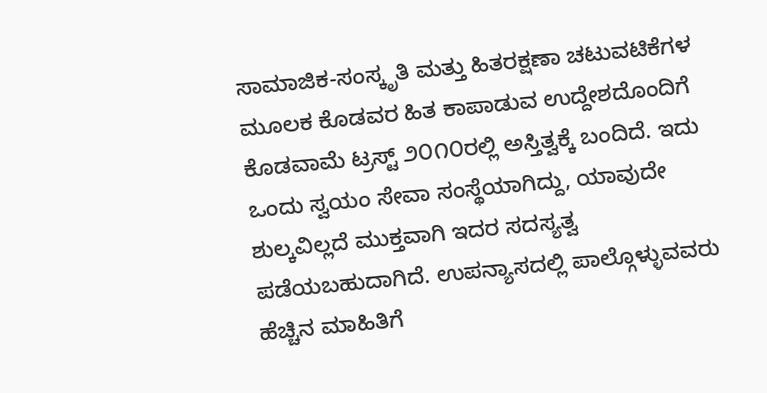ಸಾಮಾಜಿಕ-ಸಂಸ್ಕೃತಿ ಮತ್ತು ಹಿತರಕ್ಷಣಾ ಚಟುವಟಿಕೆಗಳ ಮೂಲಕ ಕೊಡವರ ಹಿತ ಕಾಪಾಡುವ ಉದ್ದೇಶದೊಂದಿಗೆ ಕೊಡವಾಮೆ ಟ್ರಸ್ಟ್ ೨೦೧೦ರಲ್ಲಿ ಅಸ್ತಿತ್ವಕ್ಕೆ ಬಂದಿದೆ. ಇದು ಒಂದು ಸ್ವಯಂ ಸೇವಾ ಸಂಸ್ಥೆಯಾಗಿದ್ದು, ಯಾವುದೇ ಶುಲ್ಕವಿಲ್ಲದೆ ಮುಕ್ತವಾಗಿ ಇದರ ಸದಸ್ಯತ್ವ ಪಡೆಯಬಹುದಾಗಿದೆ. ಉಪನ್ಯಾಸದಲ್ಲಿ ಪಾಲ್ಗೊಳ್ಳುವವರು ಹೆಚ್ಚಿನ ಮಾಹಿತಿಗೆ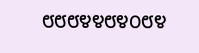೮೮೮೪೪೮೪೦೮೪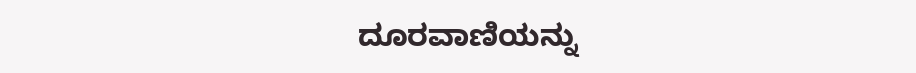ದೂರವಾಣಿಯನ್ನು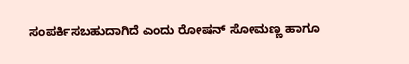ಸಂಪರ್ಕಿಸಬಹುದಾಗಿದೆ ಎಂದು ರೋಷನ್ ಸೋಮಣ್ಣ ಹಾಗೂ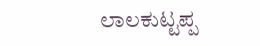ಲಾಲಕುಟ್ಟಪ್ಪ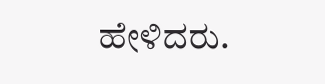ಹೇಳಿದರು.